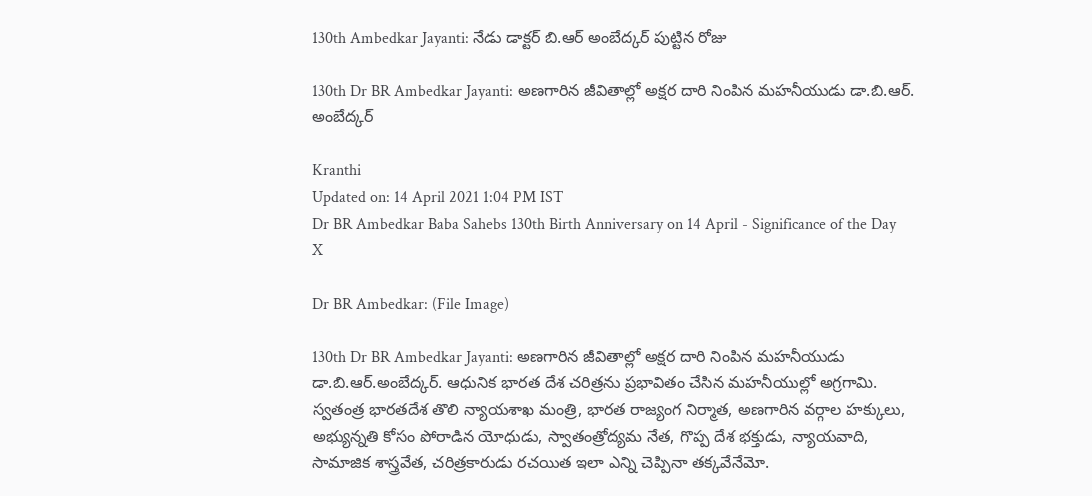130th Ambedkar Jayanti: నేడు డాక్టర్ బి.ఆర్ అంబేద్కర్ పుట్టిన రోజు

130th Dr BR Ambedkar Jayanti: అణగారిన జీవితాల్లో అక్షర దారి నింపిన మహనీయుడు డా.బి.ఆర్. అంబేద్కర్

Kranthi
Updated on: 14 April 2021 1:04 PM IST
Dr BR Ambedkar Baba Sahebs 130th Birth Anniversary on 14 April - Significance of the Day
X

Dr BR Ambedkar: (File Image)

130th Dr BR Ambedkar Jayanti: అణగారిన జీవితాల్లో అక్షర దారి నింపిన మహనీయుడు డా.బి.ఆర్.అంబేద్కర్. ఆధునిక భారత దేశ చరిత్రను ప్రభావితం చేసిన మహనీయుల్లో అగ్రగామి. స్వతంత్ర భారతదేశ తొలి న్యాయశాఖ మంత్రి, భారత రాజ్యంగ నిర్మాత, అణగారిన వర్గాల హక్కులు, అభ్యున్నతి కోసం పోరాడిన యోధుడు, స్వాతంత్రోద్యమ నేత, గొప్ప దేశ భక్తుడు, న్యాయవాది, సామాజిక శాస్త్రవేత, చరిత్రకారుడు రచయిత ఇలా ఎన్ని చెప్పినా తక్కవేనేమో.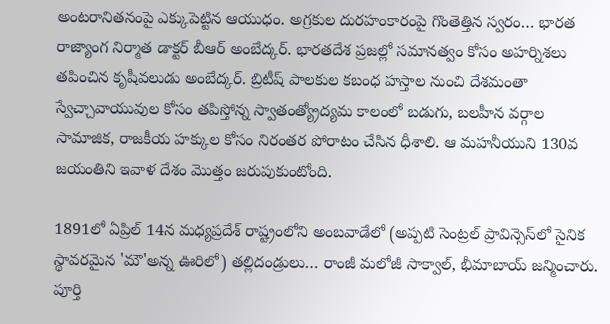అంటరానితనంపై ఎక్కుపెట్టిన ఆయుధం. అగ్రకుల దురహంకారంపై గొంతెత్తిన స్వరం… భారత రాజ్యాంగ నిర్మాత డాక్టర్ బీఆర్ అంబేద్కర్. భారతదేశ ప్రజల్లో సమానత్వం కోసం అహర్నిశలు తపించిన కృషీవలుడు అంబేద్కర్‌. బ్రిటీష్ పాలకుల కబంధ హస్తాల నుంచి దేశమంతా స్వేచ్చావాయువుల కోసం తపిస్తోన్న స్వాతంత్య్రోద్యమ కాలంలో బడుగు, బలహీన వర్గాల సామాజిక, రాజకీయ హక్కుల కోసం నిరంతర పోరాటం చేసిన ధీశాలి. ఆ మహనీయుని 130వ జయంతిని ఇవాళ దేశం మొత్తం జరుపుకుంటోంది.

1891లో ఏప్రిల్ 14న మధ్యప్రదేశ్ రాష్ట్రంలోని అంబవాడేలో (అప్పటి సెంట్రల్ ప్రావిన్సెస్‌లో సైనిక స్థావరమైన 'మౌ'అన్న ఊరిలో) తల్లిదండ్రులు… రాంజీ మలోజీ సాక్వాల్, భీమాబాయ్‌ జన్మించారు. పూర్తి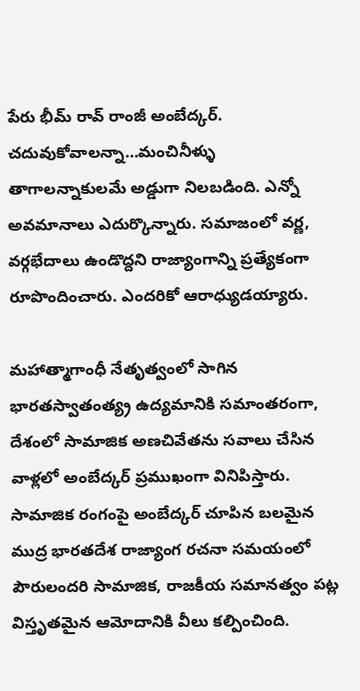పేరు భీమ్ రావ్ రాంజీ అంబేద్కర్. చదువుకోవాలన్నా…మంచినీళ్ళు తాగాలన్నాకులమే అడ్డుగా నిలబడింది. ఎన్నో అవమానాలు ఎదుర్కొన్నారు. సమాజంలో వర్ణ, వర్గభేదాలు ఉండొద్దని రాజ్యాంగాన్ని ప్రత్యేకంగా రూపొందించారు. ఎందరికో ఆరాధ్యుడయ్యారు.

మహాత్మాగాంధీ నేతృత్వంలో సాగిన భారతస్వాతంత్య్ర ఉద్యమానికి సమాంతరంగా, దేశంలో సామాజిక అణచివేతను సవాలు చేసిన వాళ్లలో అంబేద్కర్‌ ప్రముఖంగా వినిపిస్తారు. సామాజిక రంగంపై అంబేద్కర్‌ చూపిన బలమైన ముద్ర భారతదేశ రాజ్యాంగ రచనా సమయంలో పౌరులందరి సామాజిక, రాజకీయ సమానత్వం పట్ల విస్తృతమైన ఆమోదానికి వీలు కల్పించింది.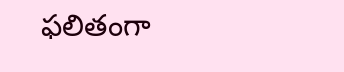ఫలితంగా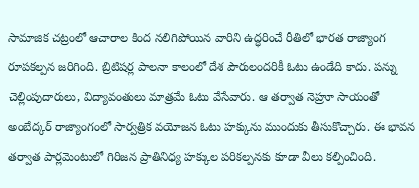సామాజిక చట్రంలో ఆచారాల కింద నలిగిపోయిన వారిని ఉద్ధరించే రీతిలో భారత రాజ్యాంగ రూపకల్పన జరిగింది. బ్రిటిషర్ల పాలనా కాలంలో దేశ పౌరులందరికీ ఓటు ఉండేది కాదు. పన్ను చెల్లింపుదారులు, విద్యావంతులు మాత్రమే ఓటు వేసేవారు. ఆ తర్వాత నెహ్రూ సాయంతో అంబేద్కర్‌ రాజ్యాంగంలో సార్వత్రిక వయోజన ఓటు హక్కును ముందుకు తీసుకొచ్చారు. ఈ భావన తర్వాత పార్లమెంటులో గిరిజన ప్రాతినిధ్య హక్కుల పరికల్పనకు కూడా వీలు కల్పించింది.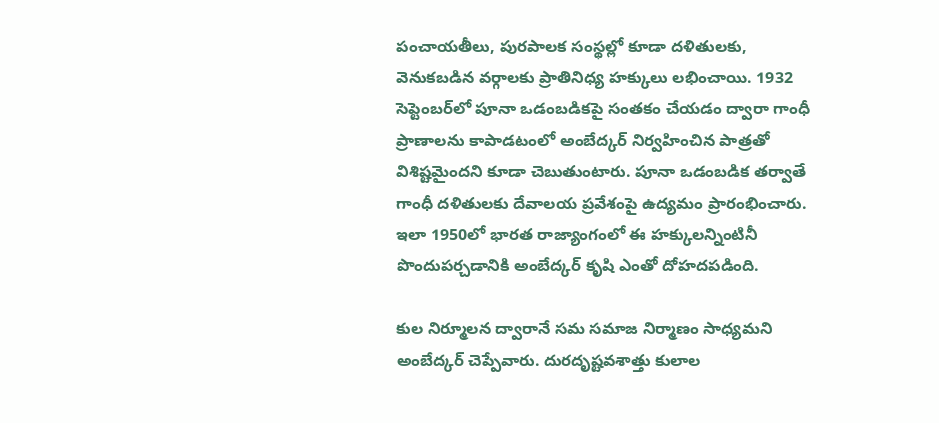పంచాయతీలు, పురపాలక సంస్థల్లో కూడా దళితులకు, వెనుకబడిన వర్గాలకు ప్రాతినిధ్య హక్కులు లభించాయి. 1932 సెప్టెంబర్‌లో పూనా ఒడంబడికపై సంతకం చేయడం ద్వారా గాంధీ ప్రాణాలను కాపాడటంలో అంబేద్కర్‌ నిర్వహించిన పాత్రతో విశిష్టమైందని కూడా చెబుతుంటారు. పూనా ఒడంబడిక తర్వాతే గాంధీ దళితులకు దేవాలయ ప్రవేశంపై ఉద్యమం ప్రారంభించారు. ఇలా 1950లో భారత రాజ్యాంగంలో ఈ హక్కులన్నింటినీ పొందుపర్చడానికి అంబేద్కర్ కృషి ఎంతో దోహదపడింది.

కుల నిర్మూలన ద్వారానే సమ సమాజ నిర్మాణం సాధ్యమని అంబేద్కర్ చెప్పేవారు. దురదృష్టవశాత్తు కులాల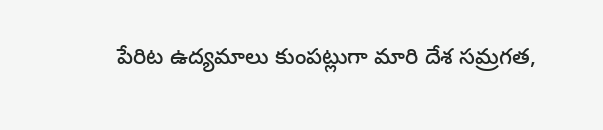పేరిట ఉద్యమాలు కుంపట్లుగా మారి దేశ సమ్రగత,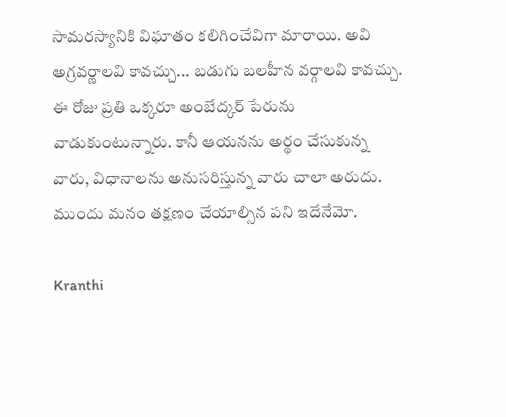సామరస్యానికి విఘాతం కలిగించేవిగా మారాయి. అవి అగ్రవర్ణాలవి కావచ్చు... బడుగు బలహీన వర్గాలవి కావచ్చు. ఈ రోజు ప్రతి ఒక్కరూ అంబేద్కర్ పేరును వాడుకుంటున్నారు. కానీ ఆయనను అర్థం చేసుకున్న వారు, విధానాలను అనుసరిస్తున్న వారు చాలా అరుదు. ముందు మనం తక్షణం చేయాల్సిన పని ఇదేనేమో.

Kranthi